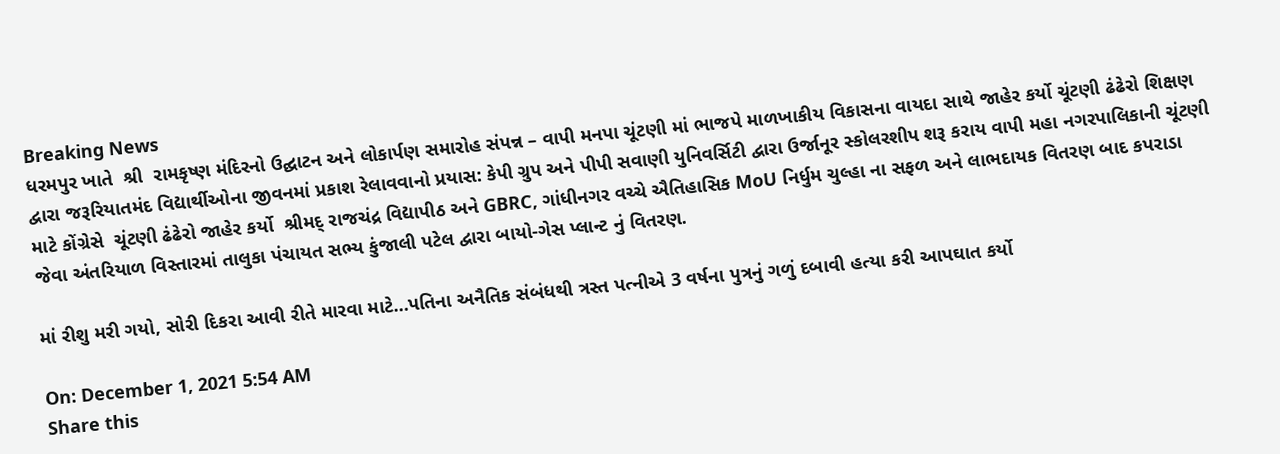Breaking News
ધરમપુર ખાતે  શ્રી  રામકૃષ્ણ મંદિરનો ઉદ્ઘાટન અને લોકાર્પણ સમારોહ સંપન્ન – વાપી મનપા ચૂંટણી માં ભાજપે માળખાકીય વિકાસના વાયદા સાથે જાહેર કર્યો ચૂંટણી ઢંઢેરો શિક્ષણ દ્વારા જરૂરિયાતમંદ વિદ્યાર્થીઓના જીવનમાં પ્રકાશ રેલાવવાનો પ્રયાસ: કેપી ગ્રુપ અને પીપી સવાણી યુનિવર્સિટી દ્વારા ઉર્જાનૂર સ્કોલરશીપ શરૂ કરાય વાપી મહા નગરપાલિકાની ચૂંટણી માટે કોંગ્રેસે  ચૂંટણી ઢંઢેરો જાહેર કર્યો  શ્રીમદ્ રાજચંદ્ર વિદ્યાપીઠ અને GBRC, ગાંધીનગર વચ્ચે ઐતિહાસિક MoU નિર્ધુમ ચુલ્હા ના સફળ અને લાભદાયક વિતરણ બાદ કપરાડા જેવા અંતરિયાળ વિસ્તારમાં તાલુકા પંચાયત સભ્ય કુંજાલી પટેલ દ્વારા બાયો-ગેસ પ્લાન્ટ નું વિતરણ.

માં રીશુ મરી ગયો, સોરી દિકરા આવી રીતે મારવા માટે…પતિના અનૈતિક સંબંધથી ત્રસ્ત પત્નીએ 3 વર્ષના પુત્રનું ગળું દબાવી હત્યા કરી આપઘાત કર્યો

On: December 1, 2021 5:54 AM
Share this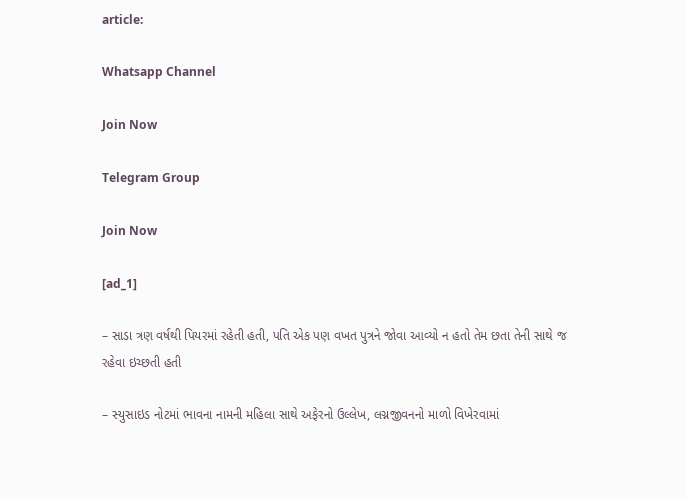article:

Whatsapp Channel

Join Now

Telegram Group

Join Now

[ad_1]

– સાડા ત્રણ વર્ષથી પિયરમાં રહેતી હતી, પતિ એક પણ વખત પુત્રને જોવા આવ્યો ન હતો તેમ છતા તેની સાથે જ રહેવા ઇચ્છતી હતી

– સ્યુસાઇડ નોટમાં ભાવના નામની મહિલા સાથે અફેરનો ઉલ્લેખ, લગ્નજીવનનો માળો વિખેરવામાં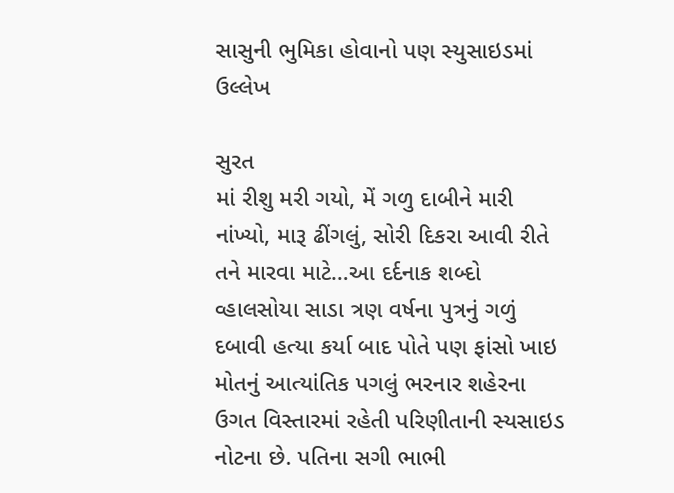સાસુની ભુમિકા હોવાનો પણ સ્યુસાઇડમાં ઉલ્લેખ

સુરત
માં રીશુ મરી ગયો, મેં ગળુ દાબીને મારી નાંખ્યો, મારૂ ઢીંગલું, સોરી દિકરા આવી રીતે તને મારવા માટે…આ દર્દનાક શબ્દો વ્હાલસોયા સાડા ત્રણ વર્ષના પુત્રનું ગળું દબાવી હત્યા કર્યા બાદ પોતે પણ ફાંસો ખાઇ મોતનું આત્યાંતિક પગલું ભરનાર શહેરના ઉગત વિસ્તારમાં રહેતી પરિણીતાની સ્યસાઇડ નોટના છે. પતિના સગી ભાભી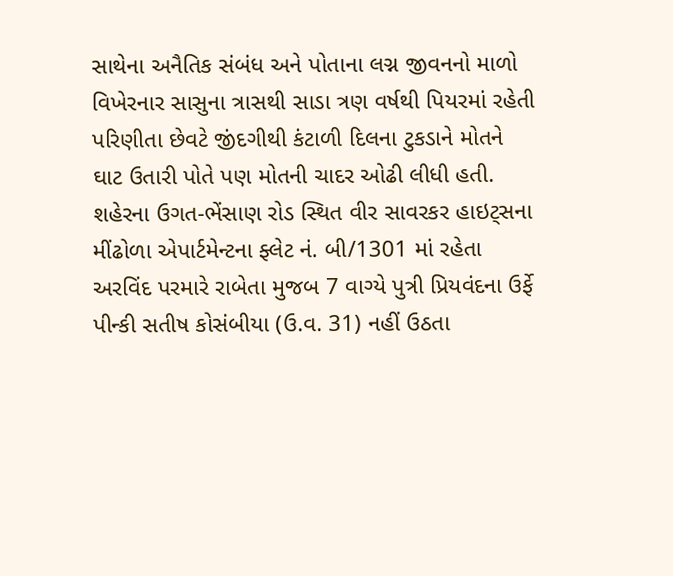સાથેના અનૈતિક સંબંધ અને પોતાના લગ્ન જીવનનો માળો વિખેરનાર સાસુના ત્રાસથી સાડા ત્રણ વર્ષથી પિયરમાં રહેતી પરિણીતા છેવટે જીંદગીથી કંટાળી દિલના ટુકડાને મોતને ઘાટ ઉતારી પોતે પણ મોતની ચાદર ઓઢી લીધી હતી.
શહેરના ઉગત-ભેંસાણ રોડ સ્થિત વીર સાવરકર હાઇટ્સના મીંઢોળા એપાર્ટમેન્ટના ફ્લેટ નં. બી/1301 માં રહેતા અરવિંદ પરમારે રાબેતા મુજબ 7 વાગ્યે પુત્રી પ્રિયવંદના ઉર્ફે પીન્કી સતીષ કોસંબીયા (ઉ.વ. 31) નહીં ઉઠતા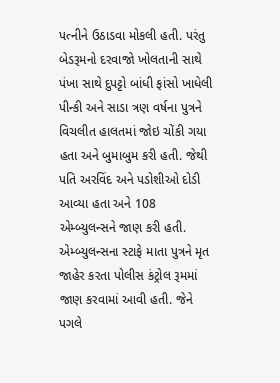પત્નીને ઉઠાડવા મોકલી હતી. પરંતુ બેડરૂમનો દરવાજો ખોલતાની સાથે પંખા સાથે દુપટ્ટો બાંધી ફાંસો ખાધેલી પીન્કી અને સાડા ત્રણ વર્ષના પુત્રને વિચલીત હાલતમાં જોઇ ચોંકી ગયા હતા અને બુમાબુમ કરી હતી. જેથી પતિ અરવિંદ અને પડોશીઓ દોડી આવ્યા હતા અને 108 એમ્બ્યુલન્સને જાણ કરી હતી. એમ્બ્યુલન્સના સ્ટાફે માતા પુત્રને મૃત જાહેર કરતા પોલીસ કંટ્રોલ રૂમમાં જાણ કરવામાં આવી હતી. જેને પગલે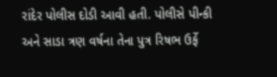રાંદેર પોલીસ દોડી આવી હતી. પોલીસે પીન્કી અને સાડા ત્રણ વર્ષના તેના પુત્ર રિષભ ઉર્ફે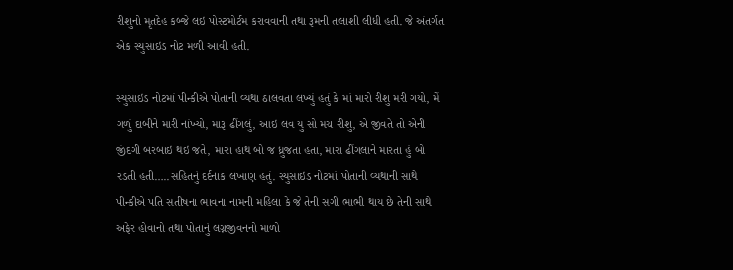રીશુનો મૃતદેહ કબ્જે લઇ પોસ્ટમોર્ટમ કરાવવાની તથા રૂમની તલાશી લીધી હતી. જે અંતર્ગત એક સ્યુસાઇડ નોટ મળી આવી હતી.

સ્યુસાઇડ નોટમાં પીન્કીએ પોતાની વ્યથા ઠાલવતા લખ્યું હતું કે માં મારો રીશુ મરી ગયો, મેં ગળું દાબીને મારી નાંખ્યો, મારૂ ઢીંગલું, આઇ લવ યુ સો મચ રીશુ, એ જીવતે તો એની જીંદગી બરબાઇ થઇ જતે, મારા હાથ બો જ ધ્રુજતા હતા, મારા ઢીંગલાને મારતા હું બો રડતી હતી…..સહિતનું દર્દનાક લખાણ હતું. સ્યુસાઇડ નોટમાં પોતાની વ્યથાની સાથે પીન્કીએ પતિ સતીષના ભાવના નામની મહિલા કે જે તેની સગી ભાભી થાય છે તેની સાથે અફેર હોવાનો તથા પોતાનું લગ્નજીવનનો માળો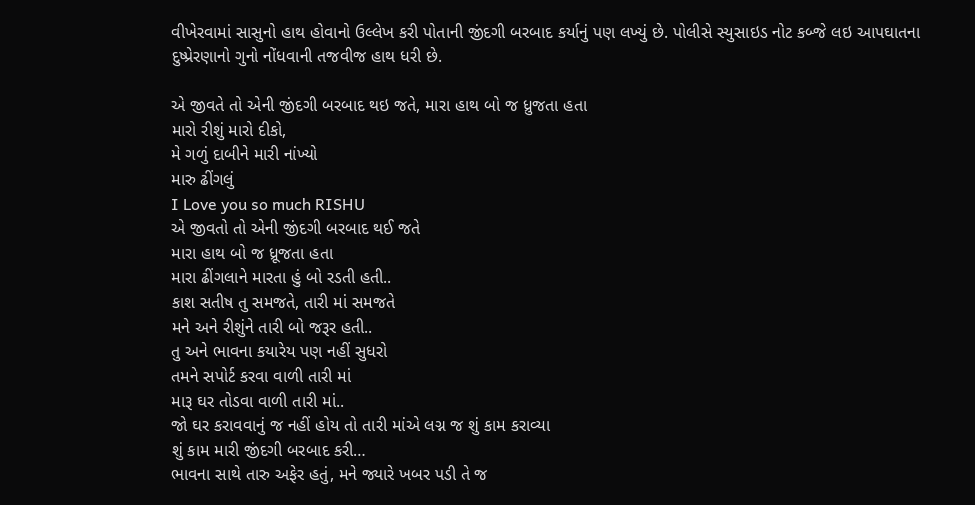વીખેરવામાં સાસુનો હાથ હોવાનો ઉલ્લેખ કરી પોતાની જીંદગી બરબાદ કર્યાનું પણ લખ્યું છે. પોલીસે સ્યુસાઇડ નોટ કબ્જે લઇ આપઘાતના દુષ્પ્રેરણાનો ગુનો નોંધવાની તજવીજ હાથ ધરી છે.

એ જીવતે તો એની જીંદગી બરબાદ થઇ જતે, મારા હાથ બો જ ધ્રુજતા હતા
મારો રીશું મારો દીકો,
મે ગળું દાબીને મારી નાંખ્યો
મારુ ઢીંગલું
I Love you so much RISHU
એ જીવતો તો એની જીંદગી બરબાદ થઈ જતે
મારા હાથ બો જ ધ્રૂજતા હતા
મારા ઢીંગલાને મારતા હું બો રડતી હતી..
કાશ સતીષ તુ સમજતે, તારી માં સમજતે
મને અને રીશુંને તારી બો જરૂર હતી..
તુ અને ભાવના કયારેય પણ નહીં સુધરો
તમને સપોર્ટ કરવા વાળી તારી માં
મારૂ ઘર તોડવા વાળી તારી માં..
જો ઘર કરાવવાનું જ નહીં હોય તો તારી માંએ લગ્ન જ શું કામ કરાવ્યા
શું કામ મારી જીંદગી બરબાદ કરી…
ભાવના સાથે તારુ અફેર હતું, મને જ્યારે ખબર પડી તે જ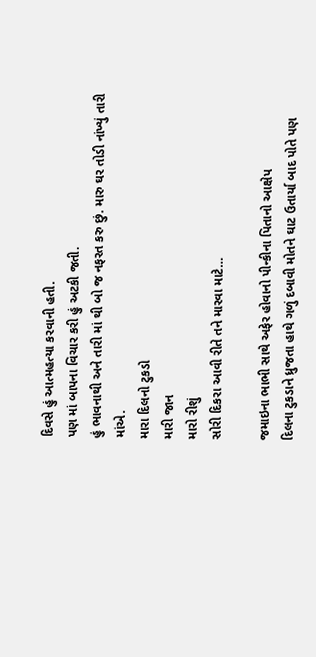દિવસે હું આત્મહત્યા કરવાની હતી.
પણ માં બાપના વિચાર કરી હું અટકી જતી.
હું ભાવનાથી અને તારી માં થી બો જ નફરત કરુ છું. મારુ ઘર તોડી નાંખ્યું તારી માંએ.
મારા દિલનો ટુકડો
મારી જાન
મારો રીશું
સોરી દિકરા આવી રીતે તને મારવા માટે…

જમાઇના ભાભી સાથે અફેર હોવાનો પીન્કીના પિતાનો આક્ષેપ
દિલના ટુકડાને ધ્રુજતા હાથે ગળું દબાવી મોતને ઘાટ ઉતાર્યા બાદ પોતે પણ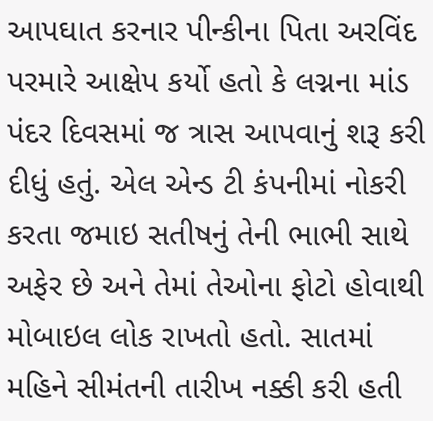આપઘાત કરનાર પીન્કીના પિતા અરવિંદ પરમારે આક્ષેપ કર્યો હતો કે લગ્નના માંડ પંદર દિવસમાં જ ત્રાસ આપવાનું શરૂ કરી દીધું હતું. એલ એન્ડ ટી કંપનીમાં નોકરી કરતા જમાઇ સતીષનું તેની ભાભી સાથે અફેર છે અને તેમાં તેઓના ફોટો હોવાથી મોબાઇલ લોક રાખતો હતો. સાતમાં મહિને સીમંતની તારીખ નક્કી કરી હતી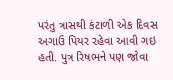પરંતુ ત્રાસથી કંટાળી એક દિવસ અગાઉ પિયર રહેવા આવી ગઇ હતી. પુત્ર રિષભને પણ જોવા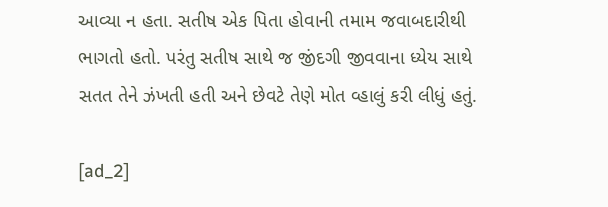આવ્યા ન હતા. સતીષ એક પિતા હોવાની તમામ જવાબદારીથી ભાગતો હતો. પરંતુ સતીષ સાથે જ જીંદગી જીવવાના ધ્યેય સાથે સતત તેને ઝંખતી હતી અને છેવટે તેણે મોત વ્હાલું કરી લીધું હતું.

[ad_2]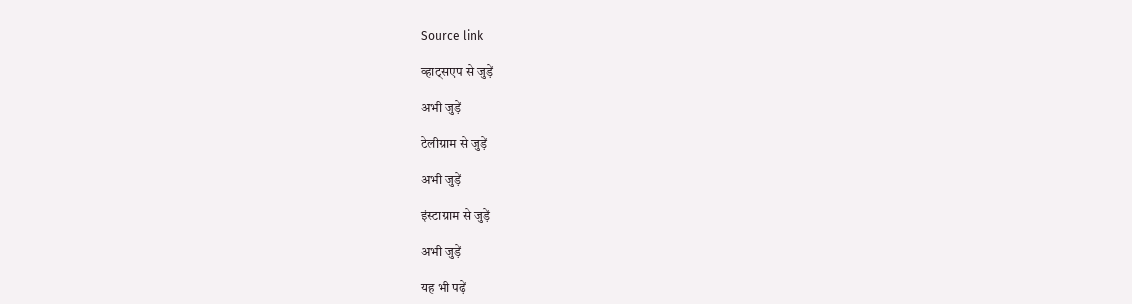Source link

व्हाट्सएप से जुड़ें

अभी जुड़ें

टेलीग्राम से जुड़ें

अभी जुड़ें

इंस्टाग्राम से जुड़ें

अभी जुड़ें

यह भी पढ़ें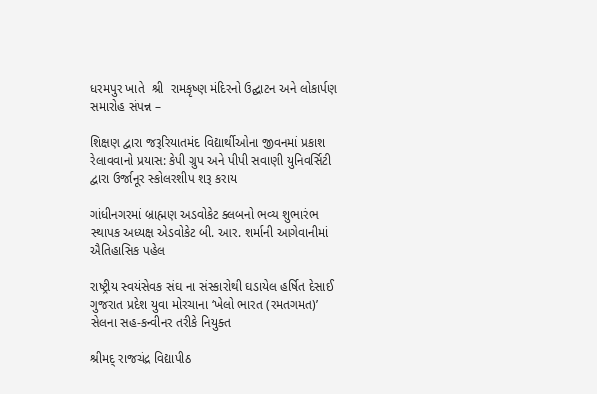ધરમપુર ખાતે  શ્રી  રામકૃષ્ણ મંદિરનો ઉદ્ઘાટન અને લોકાર્પણ સમારોહ સંપન્ન –

શિક્ષણ દ્વારા જરૂરિયાતમંદ વિદ્યાર્થીઓના જીવનમાં પ્રકાશ રેલાવવાનો પ્રયાસ: કેપી ગ્રુપ અને પીપી સવાણી યુનિવર્સિટી દ્વારા ઉર્જાનૂર સ્કોલરશીપ શરૂ કરાય

ગાંધીનગરમાં બ્રાહ્મણ અડવોકેટ ક્લબનો ભવ્ય શુભારંભ સ્થાપક અધ્યક્ષ એડવોકેટ બી. આર. શર્માની આગેવાનીમાં ઐતિહાસિક પહેલ

રાષ્ટ્રીય સ્વયંસેવક સંઘ ના સંસ્કારોથી ઘડાયેલ હર્ષિત દેસાઈ ગુજરાત પ્રદેશ યુવા મોરચાના ‘ખેલો ભારત (રમતગમત)’ સેલના સહ-કન્વીનર તરીકે નિયુક્ત

શ્રીમદ્ રાજચંદ્ર વિદ્યાપીઠ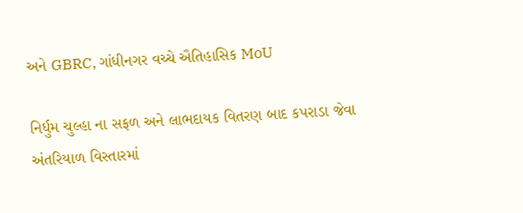અને GBRC, ગાંધીનગર વચ્ચે ઐતિહાસિક MoU

નિર્ધુમ ચુલ્હા ના સફળ અને લાભદાયક વિતરણ બાદ કપરાડા જેવા અંતરિયાળ વિસ્તારમાં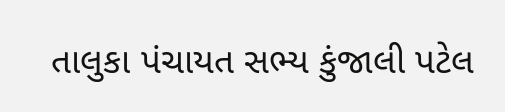તાલુકા પંચાયત સભ્ય કુંજાલી પટેલ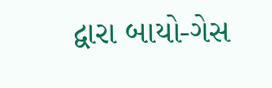દ્વારા બાયો-ગેસ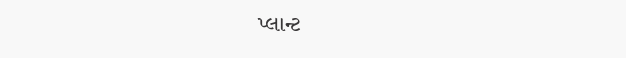પ્લાન્ટ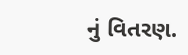નું વિતરણ.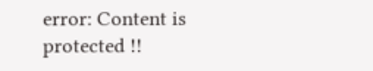error: Content is protected !!